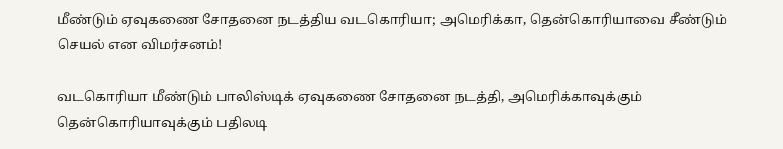மீண்டும் ஏவுகணை சோதனை நடத்திய வடகொரியா; அமெரிக்கா, தென்கொரியாவை சீண்டும் செயல் என விமர்சனம்!

வடகொரியா மீண்டும் பாலிஸ்டிக் ஏவுகணை சோதனை நடத்தி, அமெரிக்காவுக்கும் தென்கொரியாவுக்கும் பதிலடி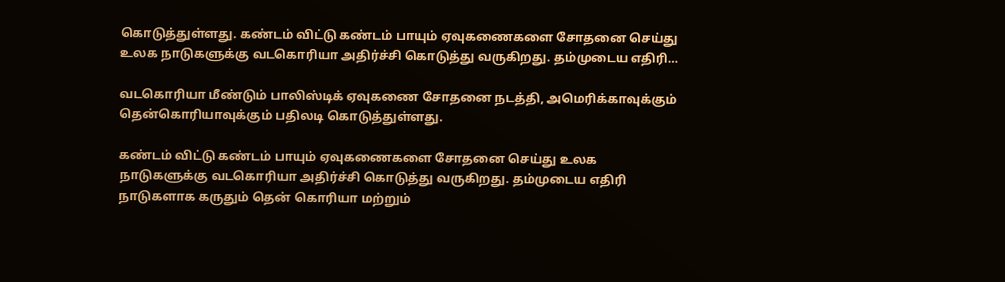கொடுத்துள்ளது. கண்டம் விட்டு கண்டம் பாயும் ஏவுகணைகளை சோதனை செய்து உலக நாடுகளுக்கு வடகொரியா அதிர்ச்சி கொடுத்து வருகிறது. தம்முடைய எதிரி…

வடகொரியா மீண்டும் பாலிஸ்டிக் ஏவுகணை சோதனை நடத்தி, அமெரிக்காவுக்கும் தென்கொரியாவுக்கும் பதிலடி கொடுத்துள்ளது.

கண்டம் விட்டு கண்டம் பாயும் ஏவுகணைகளை சோதனை செய்து உலக நாடுகளுக்கு வடகொரியா அதிர்ச்சி கொடுத்து வருகிறது. தம்முடைய எதிரி நாடுகளாக கருதும் தென் கொரியா மற்றும்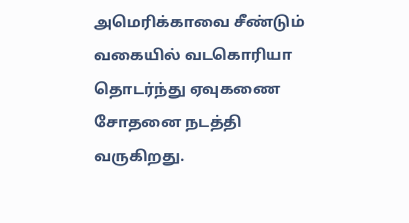அமெரிக்காவை சீண்டும் வகையில் வடகொரியா தொடர்ந்து ஏவுகணை சோதனை நடத்தி வருகிறது.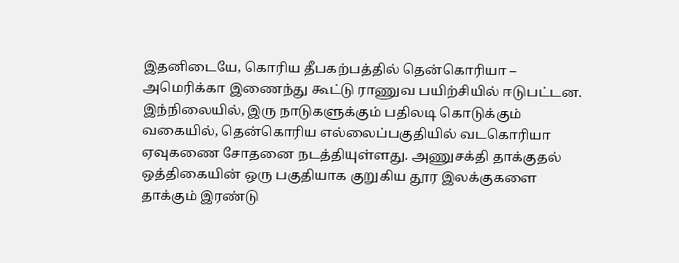இதனிடையே, கொரிய தீபகற்பத்தில் தென்கொரியா – அமெரிக்கா இணைந்து கூட்டு ராணுவ பயிற்சியில் ஈடுபட்டன. இந்நிலையில், இரு நாடுகளுக்கும் பதிலடி கொடுக்கும் வகையில், தென்கொரிய எல்லைப்பகுதியில் வடகொரியா ஏவுகணை சோதனை நடத்தியுள்ளது. அணுசக்தி தாக்குதல் ஒத்திகையின் ஒரு பகுதியாக குறுகிய தூர இலக்குகளை தாக்கும் இரண்டு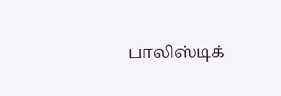பாலிஸ்டிக்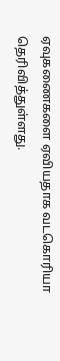ஏவுகணைகளை ஏவியதாக வடகொரியா தெரிவித்துள்ளது.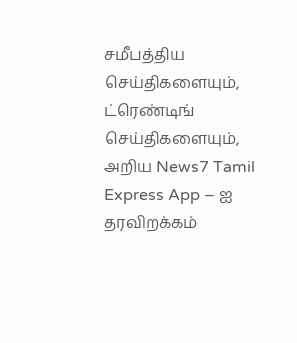சமீபத்திய செய்திகளையும், ட்ரெண்டிங் செய்திகளையும், அறிய News7 Tamil Express App – ஐ தரவிறக்கம்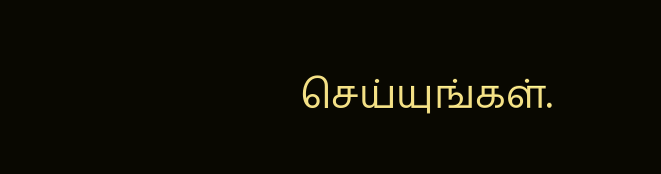செய்யுங்கள்.